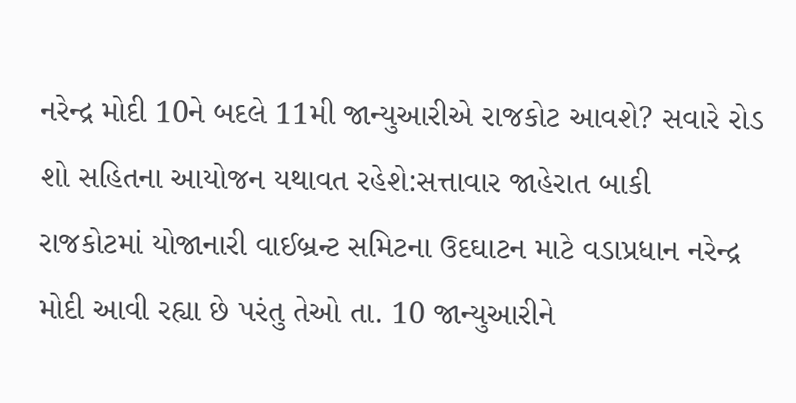નરેન્દ્ર મોદી 10ને બદલે 11મી જાન્યુઆરીએ રાજકોટ આવશે? સવારે રોડ શો સહિતના આયોજન યથાવત રહેશે:સત્તાવાર જાહેરાત બાકી
રાજકોટમાં યોજાનારી વાઈબ્રન્ટ સમિટના ઉદઘાટન માટે વડાપ્રધાન નરેન્દ્ર મોદી આવી રહ્યા છે પરંતુ તેઓ તા. 10 જાન્યુઆરીને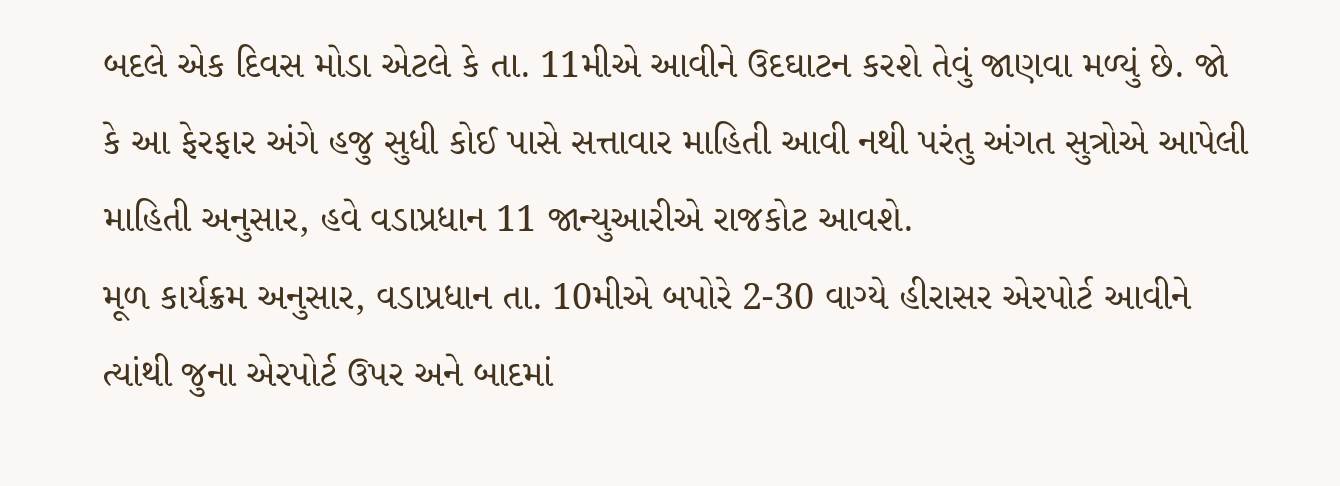બદલે એક દિવસ મોડા એટલે કે તા. 11મીએ આવીને ઉદઘાટન કરશે તેવું જાણવા મળ્યું છે. જો કે આ ફેરફાર અંગે હજુ સુધી કોઈ પાસે સત્તાવાર માહિતી આવી નથી પરંતુ અંગત સુત્રોએ આપેલી માહિતી અનુસાર, હવે વડાપ્રધાન 11 જાન્યુઆરીએ રાજકોટ આવશે.
મૂળ કાર્યક્રમ અનુસાર, વડાપ્રધાન તા. 10મીએ બપોરે 2-30 વાગ્યે હીરાસર એરપોર્ટ આવીને ત્યાંથી જુના એરપોર્ટ ઉપર અને બાદમાં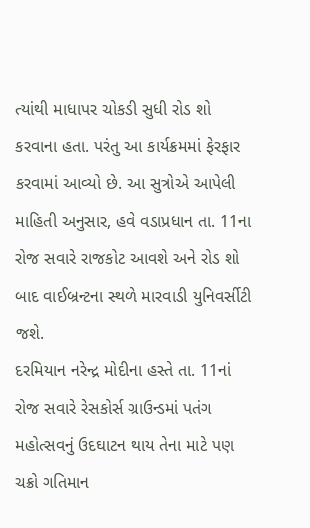ત્યાંથી માધાપર ચોકડી સુધી રોડ શો કરવાના હતા. પરંતુ આ કાર્યક્રમમાં ફેરફાર કરવામાં આવ્યો છે. આ સુત્રોએ આપેલી માહિતી અનુસાર, હવે વડાપ્રધાન તા. 11ના રોજ સવારે રાજકોટ આવશે અને રોડ શો બાદ વાઈબ્રન્ટના સ્થળે મારવાડી યુનિવર્સીટી જશે.
દરમિયાન નરેન્દ્ર મોદીના હસ્તે તા. 11નાં રોજ સવારે રેસકોર્સ ગ્રાઉન્ડમાં પતંગ મહોત્સવનું ઉદઘાટન થાય તેના માટે પણ ચક્રો ગતિમાન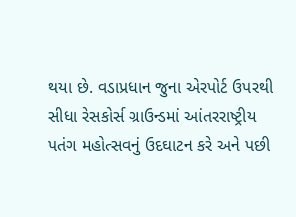થયા છે. વડાપ્રધાન જુના એરપોર્ટ ઉપરથી સીધા રેસકોર્સ ગ્રાઉન્ડમાં આંતરરાષ્ટ્રીય પતંગ મહોત્સવનું ઉદઘાટન કરે અને પછી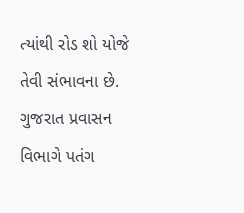ત્યાંથી રોડ શો યોજે તેવી સંભાવના છે. ગુજરાત પ્રવાસન વિભાગે પતંગ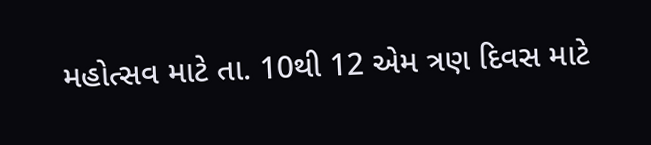મહોત્સવ માટે તા. 10થી 12 એમ ત્રણ દિવસ માટે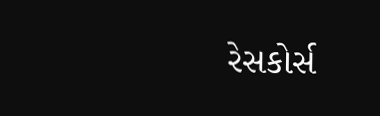રેસકોર્સ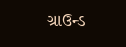ગ્રાઉન્ડ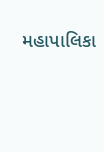મહાપાલિકા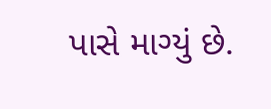પાસે માગ્યું છે.